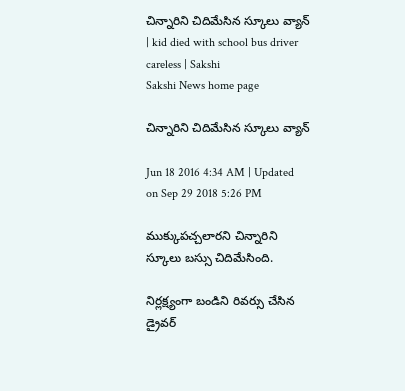చిన్నారిని చిదిమేసిన స్కూలు వ్యాన్ | kid died with school bus driver careless | Sakshi
Sakshi News home page

చిన్నారిని చిదిమేసిన స్కూలు వ్యాన్

Jun 18 2016 4:34 AM | Updated on Sep 29 2018 5:26 PM

ముక్కుపచ్చలారని చిన్నారిని స్కూలు బస్సు చిదిమేసింది.

నిర్లక్ష్యంగా బండిని రివర్సు చేసిన డ్రైవర్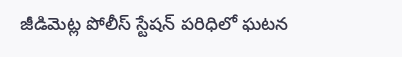జీడిమెట్ల పోలీస్ స్టేషన్ పరిధిలో ఘటన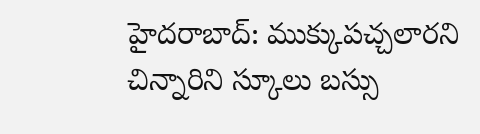హైదరాబాద్: ముక్కుపచ్చలారని చిన్నారిని స్కూలు బస్సు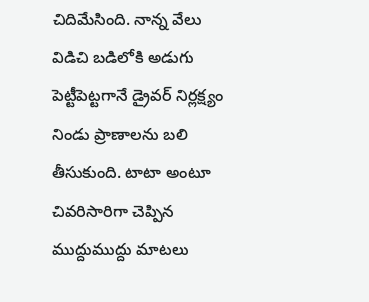చిదిమేసింది. నాన్న వేలు విడిచి బడిలోకి అడుగు పెట్టీపెట్టగానే డ్రైవర్ నిర్లక్ష్యం నిండు ప్రాణాలను బలి తీసుకుంది. టాటా అంటూ చివరిసారిగా చెప్పిన ముద్దుముద్దు మాటలు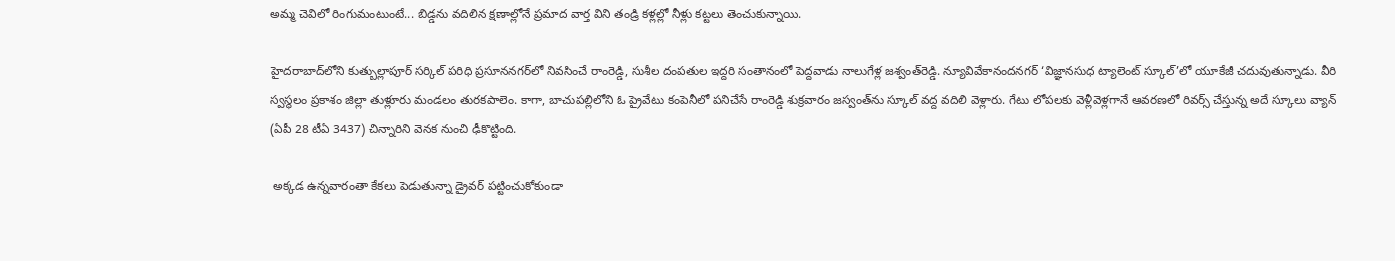అమ్మ చెవిలో రింగుమంటుంటే... బిడ్డను వదిలిన క్షణాల్లోనే ప్రమాద వార్త విని తండ్రి కళ్లల్లో నీళ్లు కట్టలు తెంచుకున్నాయి.

హైదరాబాద్‌లోని కుత్బుల్లాపూర్ సర్కిల్ పరిధి ప్రసూననగర్‌లో నివసించే రాంరెడ్డి, సుశీల దంపతుల ఇద్దరి సంతానంలో పెద్దవాడు నాలుగేళ్ల జశ్వంత్‌రెడ్డి. న్యూవివేకానందనగర్ ‘విజ్ఞానసుధ ట్యాలెంట్ స్కూల్’లో యూకేజీ చదువుతున్నాడు. వీరి స్వస్థలం ప్రకాశం జిల్లా తుళ్లూరు మండలం తురకపాలెం. కాగా, బాచుపల్లిలోని ఓ ప్రైవేటు కంపెనీలో పనిచేసే రాంరెడ్డి శుక్రవారం జస్వంత్‌ను స్కూల్ వద్ద వదిలి వెళ్లారు. గేటు లోపలకు వెళ్లీవెళ్లగానే ఆవరణలో రివర్స్ చేస్తున్న అదే స్కూలు వ్యాన్ (ఏపీ 28 టీఏ 3437) చిన్నారిని వెనక నుంచి ఢీకొట్టింది.

 అక్కడ ఉన్నవారంతా కేకలు పెడుతున్నా డ్రైవర్ పట్టించుకోకుండా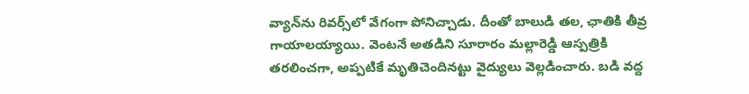వ్యాన్‌ను రివర్స్‌లో వేగంగా పోనిచ్చాడు. దీంతో బాలుడి తల, ఛాతికి తీవ్ర గాయాలయ్యాయి. వెంటనే అతడిని సూరారం మల్లారెడ్డి ఆస్పత్రికి తరలించగా, అప్పటికే మృతిచెందినట్టు వైద్యులు వెల్లడించారు. బడి వద్ద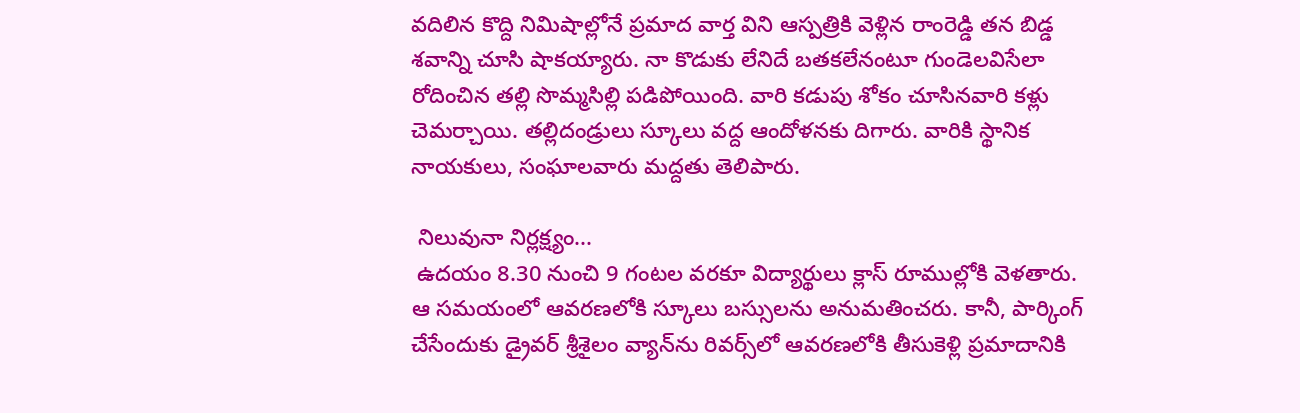వదిలిన కొద్ది నిమిషాల్లోనే ప్రమాద వార్త విని ఆస్పత్రికి వెళ్లిన రాంరెడ్డి తన బిడ్డ శవాన్ని చూసి షాకయ్యారు. నా కొడుకు లేనిదే బతకలేనంటూ గుండెలవిసేలా రోదించిన తల్లి సొమ్మసిల్లి పడిపోయింది. వారి కడుపు శోకం చూసినవారి కళ్లు చెమర్చాయి. తల్లిదండ్రులు స్కూలు వద్ద ఆందోళనకు దిగారు. వారికి స్థానిక నాయకులు, సంఘాలవారు మద్దతు తెలిపారు.

 నిలువునా నిర్లక్ష్యం...
 ఉదయం 8.30 నుంచి 9 గంటల వరకూ విద్యార్థులు క్లాస్ రూముల్లోకి వెళతారు. ఆ సమయంలో ఆవరణలోకి స్కూలు బస్సులను అనుమతించరు. కానీ, పార్కింగ్ చేసేందుకు డ్రైవర్ శ్రీశైలం వ్యాన్‌ను రివర్స్‌లో ఆవరణలోకి తీసుకెళ్లి ప్రమాదానికి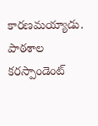కారణమయ్యాడు. పాఠశాల కరస్పాండెంట్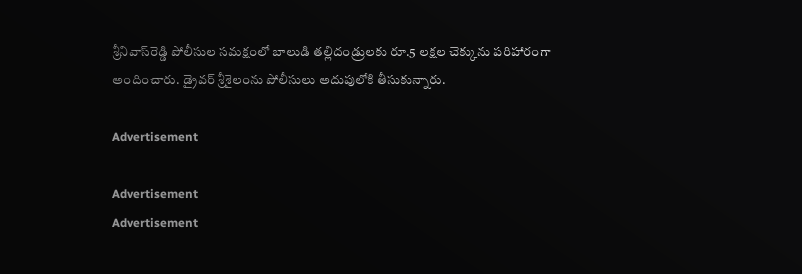శ్రీనివాస్‌రెడ్డి పోలీసుల సమక్షంలో బాలుడి తల్లిదండ్రులకు రూ.5 లక్షల చెక్కును పరిహారంగా అందించారు. డ్రైవర్ శ్రీశైలంను పోలీసులు అదుపులోకి తీసుకున్నారు.

Advertisement

Advertisement
Advertisement